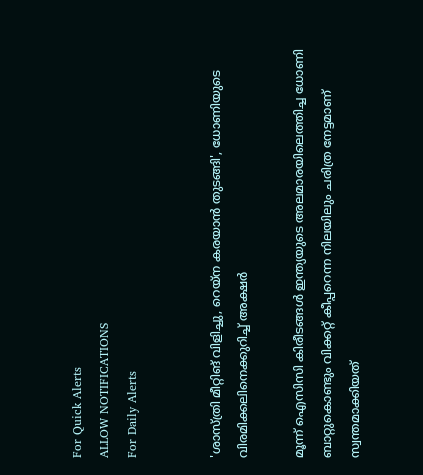For Quick Alerts
ALLOW NOTIFICATIONS
For Daily Alerts


'ശാസ്ത്രി മീറ്റിങ് വിളിച്ചു, റെയ്‌ന കരയാന്‍ തുടങ്ങി', ധോണിയുടെ വിരമിക്കലിനെക്കുറിച്ച് അക്ഷര്‍

മൂന്ന് ഐസിസി കിരീടങ്ങള്‍ ഇന്ത്യയുടെ അലമാരയിലെത്തിച്ച ധോണി ബാറ്റുകൊണ്ടും വിക്കറ്റ് കീപ്പറെന്ന നിലയിലും ചരിത്ര നേട്ടമാണ് സ്വന്തമാക്കിയത്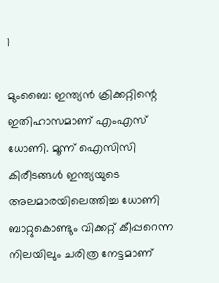1

മുംബൈ: ഇന്ത്യന്‍ ക്രിക്കറ്റിന്റെ ഇതിഹാസമാണ് എംഎസ് ധോണി. മൂന്ന് ഐസിസി കിരീടങ്ങള്‍ ഇന്ത്യയുടെ അലമാരയിലെത്തിച്ച ധോണി ബാറ്റുകൊണ്ടും വിക്കറ്റ് കീപ്പറെന്ന നിലയിലും ചരിത്ര നേട്ടമാണ്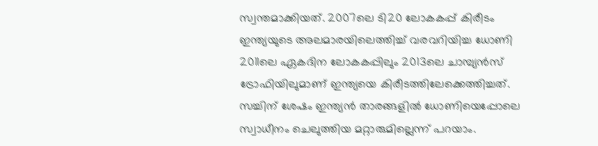സ്വന്തമാക്കിയത്. 2007ലെ ടി20 ലോകകപ്പ് കിരീടം ഇന്ത്യയുടെ അലമാരയിലെത്തിച്ച് വരവറിയിച്ച ധോണി 2011ലെ ഏകദിന ലോകകപ്പിലും 2013ലെ ചാമ്പ്യന്‍സ് ട്രോഫിയിലുമാണ് ഇന്ത്യയെ കിരീടത്തിലേക്കെത്തിച്ചത്. സച്ചിന് ശേഷം ഇന്ത്യന്‍ താരങ്ങളില്‍ ധോണിയെപ്പോലെ സ്വാധീനം ചെലുത്തിയ മറ്റാരുമില്ലെന്ന് പറയാം.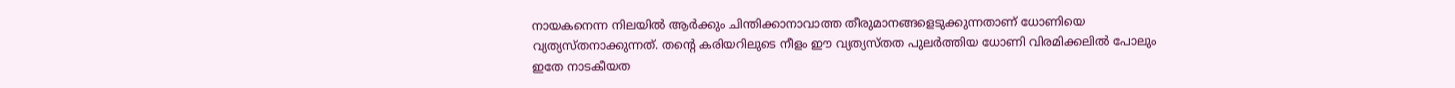നായകനെന്ന നിലയില്‍ ആര്‍ക്കും ചിന്തിക്കാനാവാത്ത തീരുമാനങ്ങളെടുക്കുന്നതാണ് ധോണിയെ വ്യത്യസ്തനാക്കുന്നത്. തന്റെ കരിയറിലുടെ നീളം ഈ വ്യത്യസ്തത പുലര്‍ത്തിയ ധോണി വിരമിക്കലില്‍ പോലും ഇതേ നാടകീയത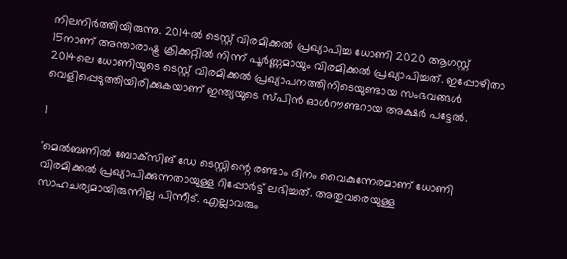നിലനിര്‍ത്തിയിരുന്നു. 2014ല്‍ ടെസ്റ്റ് വിരമിക്കല്‍ പ്രഖ്യാപിച്ച ധോണി 2020 ആഗസ്റ്റ് 15നാണ് അന്താരാഷ്ട്ര ക്രിക്കറ്റില്‍ നിന്ന് പൂര്‍ണ്ണമായും വിരമിക്കല്‍ പ്രഖ്യാപിച്ചത്. ഇപ്പോഴിതാ 2014ലെ ധോണിയുടെ ടെസ്റ്റ് വിരമിക്കല്‍ പ്രഖ്യാപനത്തിനിടെയുണ്ടായ സംഭവങ്ങള്‍ വെളിപ്പെടുത്തിയിരിക്കുകയാണ് ഇന്ത്യയുടെ സ്പിന്‍ ഓള്‍റൗണ്ടറായ അക്ഷര്‍ പട്ടേല്‍.

1

'മെല്‍ബണില്‍ ബോക്‌സിങ് ഡേ ടെസ്റ്റിന്റെ രണ്ടാം ദിനം വൈകുന്നേരമാണ് ധോണി വിരമിക്കല്‍ പ്രഖ്യാപിക്കുന്നതായുള്ള റിപ്പോര്‍ട്ട് ലഭിച്ചത്. അതുവരെയുള്ള സാഹചര്യമായിരുന്നില്ല പിന്നീട്. എല്ലാവരും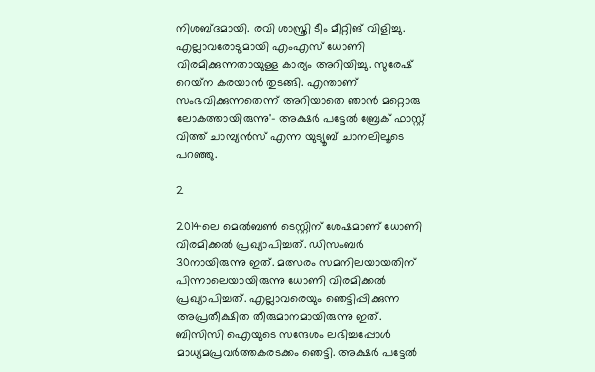നിശബ്ദമായി. രവി ശാസ്ത്രി ടീം മീറ്റിങ് വിളിച്ചു. എല്ലാവരോടുമായി എംഎസ് ധോണി വിരമിക്കുന്നതായുള്ള കാര്യം അറിയിച്ചു. സുരേഷ് റെയ്‌ന കരയാന്‍ തുടങ്ങി. എന്താണ് സംഭവിക്കുന്നതെന്ന് അറിയാതെ ഞാന്‍ മറ്റൊരു ലോകത്തായിരുന്നു'- അക്ഷര്‍ പട്ടേല്‍ ബ്രേക് ഫാസ്റ്റ് വിത്ത് ചാമ്പ്യന്‍സ് എന്ന യുട്യൂബ് ചാനലിലൂടെ പറഞ്ഞു.

2

2014ലെ മെല്‍ബണ്‍ ടെസ്റ്റിന് ശേഷമാണ് ധോണി വിരമിക്കല്‍ പ്രഖ്യാപിച്ചത്. ഡിസംബര്‍ 30നായിരുന്നു ഇത്. മത്സരം സമനിലയായതിന് പിന്നാലെയായിരുന്നു ധോണി വിരമിക്കല്‍ പ്രഖ്യാപിച്ചത്. എല്ലാവരെയും ഞെട്ടിപ്പിക്കുന്ന അപ്രതീക്ഷിത തീരുമാനമായിരുന്നു ഇത്. ബിസിസി ഐയുടെ സന്ദേശം ലഭിച്ചപ്പോള്‍ മാധ്യമപ്രവര്‍ത്തകരടക്കം ഞെട്ടി. അക്ഷര്‍ പട്ടേല്‍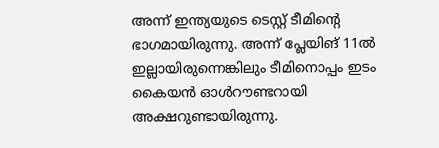അന്ന് ഇന്ത്യയുടെ ടെസ്റ്റ് ടീമിന്റെ ഭാഗമായിരുന്നു. അന്ന് പ്ലേയിങ് 11ല്‍ ഇല്ലായിരുന്നെങ്കിലും ടീമിനൊപ്പം ഇടം കൈയന്‍ ഓള്‍റൗണ്ടറായി അക്ഷറുണ്ടായിരുന്നു.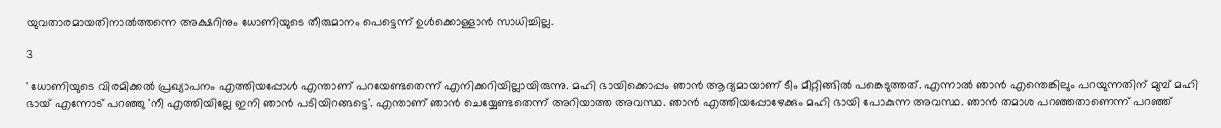യുവതാരമായതിനാല്‍ത്തന്നെ അക്ഷറിനും ധോണിയുടെ തീരുമാനം പെട്ടെന്ന് ഉള്‍ക്കൊള്ളാന്‍ സാധിച്ചില്ല.

3

' ധോണിയുടെ വിരമിക്കല്‍ പ്രഖ്യാപനം എത്തിയപ്പോള്‍ എന്താണ് പറയേണ്ടതെന്ന് എനിക്കറിയില്ലായിരുന്നു. മഹി ഭായിക്കൊപ്പം ഞാന്‍ ആദ്യമായാണ് ടീം മീറ്റിങ്ങില്‍ പങ്കെടുത്തത്. എന്നാല്‍ ഞാന്‍ എന്തെങ്കിലും പറയുന്നതിന് മുമ്പ് മഹി ഭായ് എന്നോട് പറഞ്ഞു 'നീ എത്തിയില്ലേ ഇനി ഞാന്‍ പടിയിറങ്ങട്ടെ'. എന്താണ് ഞാന്‍ ചെയ്യേണ്ടതെന്ന് അറിയാത്ത അവസ്ഥ. ഞാന്‍ എത്തിയപ്പോഴേക്കും മഹി ഭായി പോകുന്ന അവസ്ഥ. ഞാന്‍ തമാശ പറഞ്ഞതാണെന്ന് പറഞ്ഞ്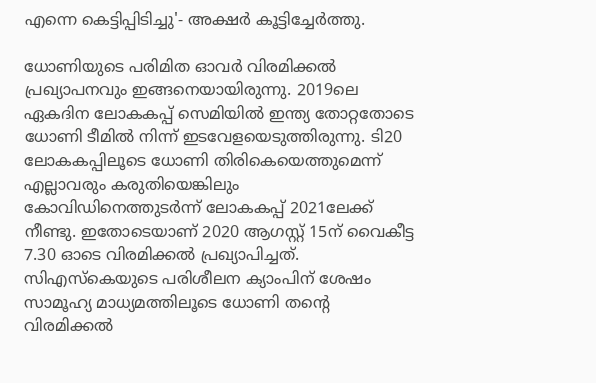എന്നെ കെട്ടിപ്പിടിച്ചു'- അക്ഷര്‍ കൂട്ടിച്ചേര്‍ത്തു.

ധോണിയുടെ പരിമിത ഓവര്‍ വിരമിക്കല്‍ പ്രഖ്യാപനവും ഇങ്ങനെയായിരുന്നു. 2019ലെ ഏകദിന ലോകകപ്പ് സെമിയില്‍ ഇന്ത്യ തോറ്റതോടെ ധോണി ടീമില്‍ നിന്ന് ഇടവേളയെടുത്തിരുന്നു. ടി20 ലോകകപ്പിലൂടെ ധോണി തിരികെയെത്തുമെന്ന് എല്ലാവരും കരുതിയെങ്കിലും കോവിഡിനെത്തുടര്‍ന്ന് ലോകകപ്പ് 2021ലേക്ക് നീണ്ടു. ഇതോടെയാണ് 2020 ആഗസ്റ്റ് 15ന് വൈകീട്ട 7.30 ഓടെ വിരമിക്കല്‍ പ്രഖ്യാപിച്ചത്. സിഎസ്‌കെയുടെ പരിശീലന ക്യാംപിന് ശേഷം സാമൂഹ്യ മാധ്യമത്തിലൂടെ ധോണി തന്റെ വിരമിക്കല്‍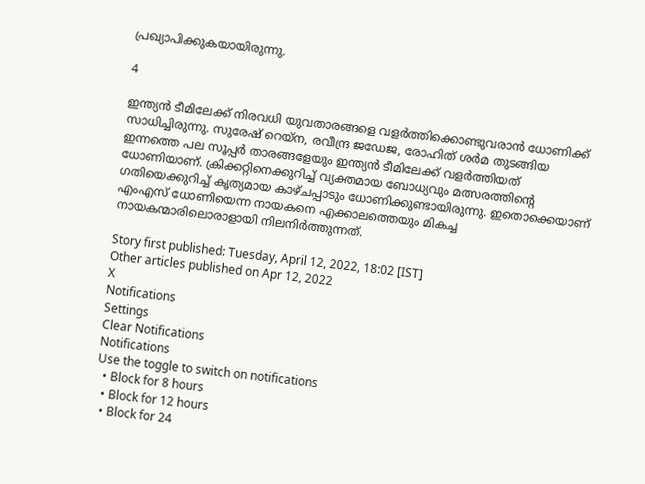പ്രഖ്യാപിക്കുകയായിരുന്നു.

4

ഇന്ത്യന്‍ ടീമിലേക്ക് നിരവധി യുവതാരങ്ങളെ വളര്‍ത്തിക്കൊണ്ടുവരാന്‍ ധോണിക്ക് സാധിച്ചിരുന്നു. സുരേഷ് റെയ്‌ന, രവീന്ദ്ര ജഡേജ, രോഹിത് ശര്‍മ തുടങ്ങിയ ഇന്നത്തെ പല സൂപ്പര്‍ താരങ്ങളേയും ഇന്ത്യന്‍ ടീമിലേക്ക് വളര്‍ത്തിയത് ധോണിയാണ്. ക്രിക്കറ്റിനെക്കുറിച്ച് വ്യക്തമായ ബോധ്യവും മത്സരത്തിന്റെ ഗതിയെക്കുറിച്ച് കൃത്യമായ കാഴ്ചപ്പാടും ധോണിക്കുണ്ടായിരുന്നു. ഇതൊക്കെയാണ് എംഎസ് ധോണിയെന്ന നായകനെ എക്കാലത്തെയും മികച്ച നായകന്മാരിലൊരാളായി നിലനിര്‍ത്തുന്നത്.

Story first published: Tuesday, April 12, 2022, 18:02 [IST]
Other articles published on Apr 12, 2022
X
Notifications
Settings
Clear Notifications
Notifications
Use the toggle to switch on notifications
  • Block for 8 hours
  • Block for 12 hours
  • Block for 24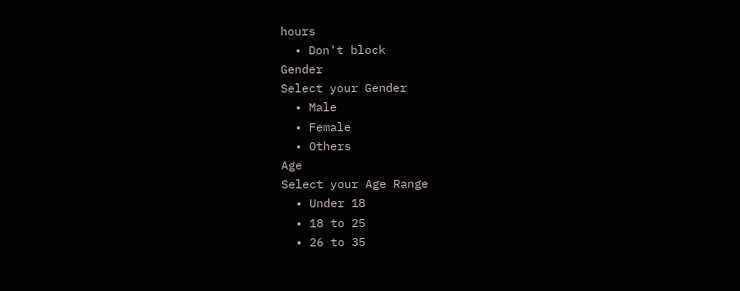hours
  • Don't block
Gender
Select your Gender
  • Male
  • Female
  • Others
Age
Select your Age Range
  • Under 18
  • 18 to 25
  • 26 to 35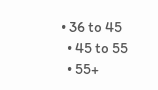• 36 to 45
  • 45 to 55
  • 55+